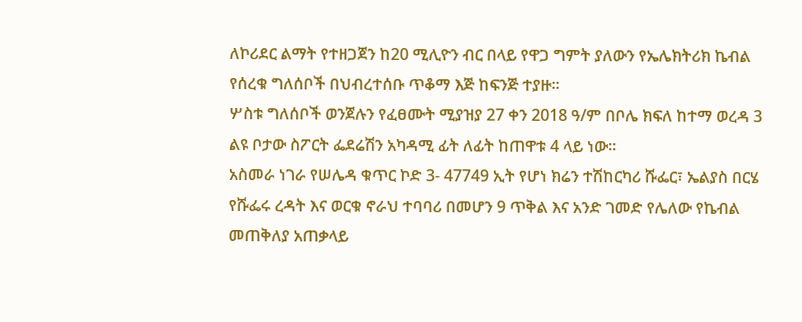ለኮሪደር ልማት የተዘጋጀን ከ20 ሚሊዮን ብር በላይ የዋጋ ግምት ያለውን የኤሌክትሪክ ኬብል የሰረቁ ግለሰቦች በህብረተሰቡ ጥቆማ እጅ ከፍንጅ ተያዙ፡፡
ሦስቱ ግለሰቦች ወንጀሉን የፈፀሙት ሚያዝያ 27 ቀን 2018 ዓ/ም በቦሌ ክፍለ ከተማ ወረዳ 3 ልዩ ቦታው ስፖርት ፌደሬሽን አካዳሚ ፊት ለፊት ከጠዋቱ 4 ላይ ነው።
አስመራ ነገራ የሠሌዳ ቁጥር ኮድ 3- 47749 ኢት የሆነ ክሬን ተሽከርካሪ ሹፌር፣ ኤልያስ በርሄ የሹፌሩ ረዳት እና ወርቁ ኖራህ ተባባሪ በመሆን 9 ጥቅል እና አንድ ገመድ የሌለው የኬብል መጠቅለያ አጠቃላይ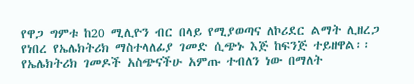የዋጋ ግምቱ ከ20 ሚሊዮን ብር በላይ የሚያወጣና ለኮሪደር ልማት ሊዘረጋ የነበረ የኤሌክትሪክ ማስተላለፊያ ገመድ ሲጭኑ እጅ ከፍንጅ ተይዘዋል፡፡
የኤሌክትሪክ ገመዶች አስጭናችሁ አምጡ ተብለን ነው በማለት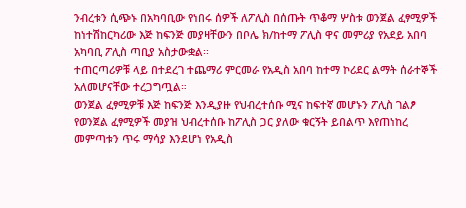ንብረቱን ሲጭኑ በአካባቢው የነበሩ ሰዎች ለፖሊስ በሰጡት ጥቆማ ሦስቱ ወንጀል ፈፃሚዎች ከነተሽከርካሪው እጅ ከፍንጅ መያዛቸውን በቦሌ ክ/ከተማ ፖሊስ ዋና መምሪያ የአደይ አበባ አካባቢ ፖሊስ ጣቢያ አስታውቋል፡፡
ተጠርጣሪዎቹ ላይ በተደረገ ተጨማሪ ምርመራ የአዲስ አበባ ከተማ ኮሪደር ልማት ሰራተኞች አለመሆናቸው ተረጋግጧል።
ወንጀል ፈፃሚዎቹ እጅ ከፍንጅ እንዲያዙ የህብረተሰቡ ሚና ከፍተኛ መሆኑን ፖሊስ ገልፆ የወንጀል ፈፃሚዎች መያዝ ህብረተሰቡ ከፖሊስ ጋር ያለው ቁርኝት ይበልጥ እየጠነከረ መምጣቱን ጥሩ ማሳያ እንደሆነ የአዲስ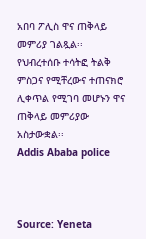አበባ ፖሊስ ዋና ጠቅላይ መምሪያ ገልጿል፡፡ የህብረተሰቡ ተሳትፎ ትልቅ ምስጋና የሚቸረውና ተጠናክሮ ሊቀጥል የሚገባ መሆኑን ዋና ጠቅላይ መምሪያው አስታውቋል፡፡
Addis Ababa police



Source: Yeneta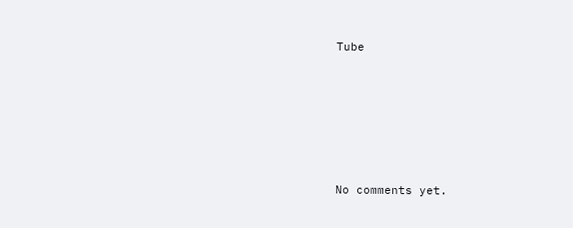Tube









No comments yet.